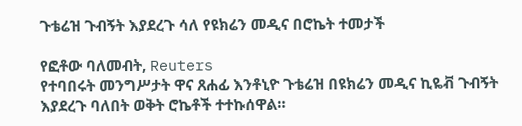ጉቴሬዝ ጉብኝት እያደረጉ ሳለ የዩክሬን መዲና በሮኬት ተመታች

የፎቶው ባለመብት, Reuters
የተባበሩት መንግሥታት ዋና ጸሐፊ እንቶኒዮ ጉቴሬዝ በዩክሬን መዲና ኪዬቭ ጉብኝት እያደረጉ ባለበት ወቅት ሮኬቶች ተተኩሰዋል።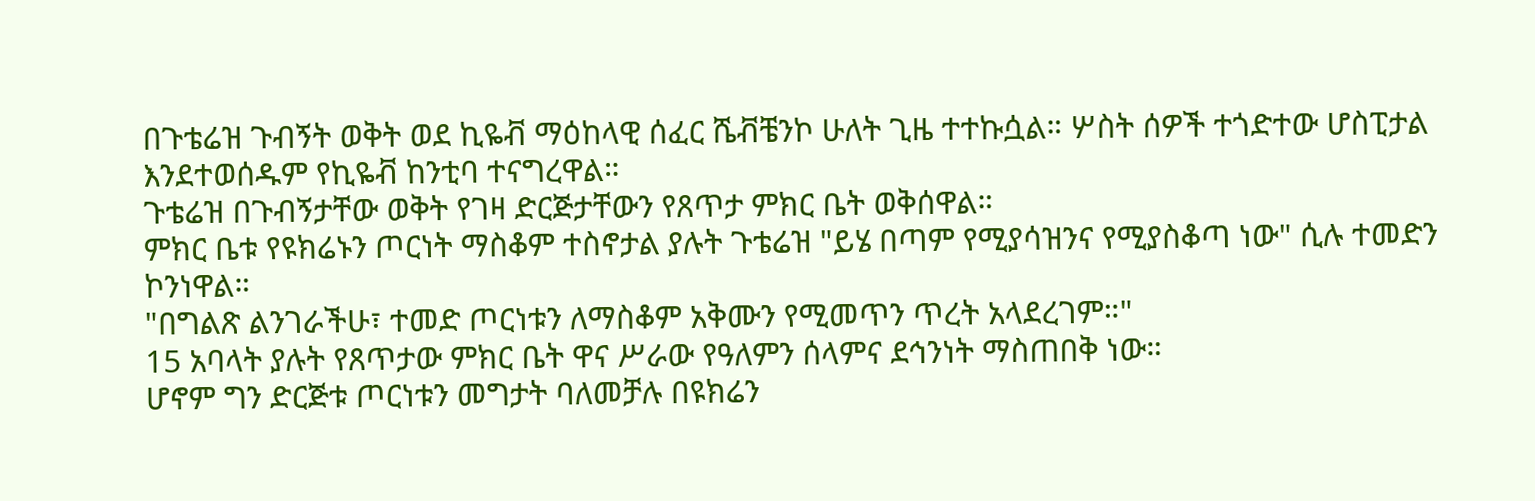በጉቴሬዝ ጉብኝት ወቅት ወደ ኪዬቭ ማዕከላዊ ሰፈር ሼቭቼንኮ ሁለት ጊዜ ተተኩሷል። ሦስት ሰዎች ተጎድተው ሆስፒታል እንደተወሰዱም የኪዬቭ ከንቲባ ተናግረዋል።
ጉቴሬዝ በጉብኝታቸው ወቅት የገዛ ድርጅታቸውን የጸጥታ ምክር ቤት ወቅሰዋል።
ምክር ቤቱ የዩክሬኑን ጦርነት ማስቆም ተስኖታል ያሉት ጉቴሬዝ "ይሄ በጣም የሚያሳዝንና የሚያስቆጣ ነው" ሲሉ ተመድን ኮንነዋል።
"በግልጽ ልንገራችሁ፣ ተመድ ጦርነቱን ለማስቆም አቅሙን የሚመጥን ጥረት አላደረገም።"
15 አባላት ያሉት የጸጥታው ምክር ቤት ዋና ሥራው የዓለምን ሰላምና ደኅንነት ማስጠበቅ ነው።
ሆኖም ግን ድርጅቱ ጦርነቱን መግታት ባለመቻሉ በዩክሬን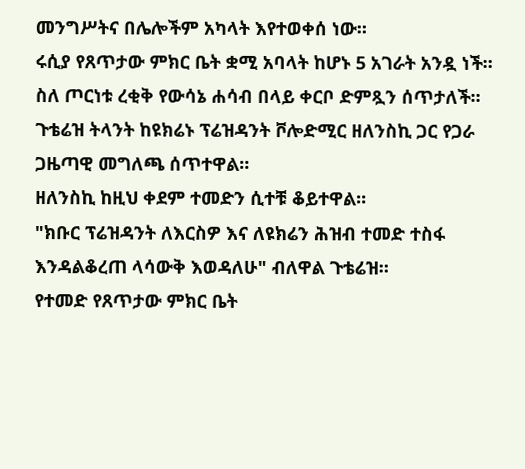መንግሥትና በሌሎችም አካላት እየተወቀሰ ነው።
ሩሲያ የጸጥታው ምክር ቤት ቋሚ አባላት ከሆኑ 5 አገራት አንዷ ነች። ስለ ጦርነቱ ረቂቅ የውሳኔ ሐሳብ በላይ ቀርቦ ድምጿን ሰጥታለች።
ጉቴሬዝ ትላንት ከዩክሬኑ ፕሬዝዳንት ቮሎድሚር ዘለንስኪ ጋር የጋራ ጋዜጣዊ መግለጫ ሰጥተዋል።
ዘለንስኪ ከዚህ ቀደም ተመድን ሲተቹ ቆይተዋል።
"ክቡር ፕሬዝዳንት ለእርስዎ እና ለዩክሬን ሕዝብ ተመድ ተስፋ እንዳልቆረጠ ላሳውቅ እወዳለሁ" ብለዋል ጉቴሬዝ።
የተመድ የጸጥታው ምክር ቤት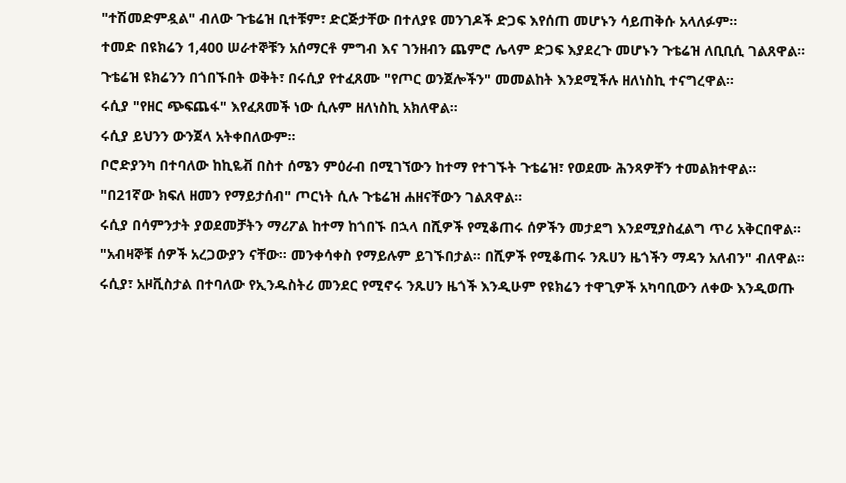"ተሽመድምዷል" ብለው ጉቴሬዝ ቢተቹም፣ ድርጅታቸው በተለያዩ መንገዶች ድጋፍ እየሰጠ መሆኑን ሳይጠቅሱ አላለፉም።
ተመድ በዩክሬን 1,400 ሠራተኞቹን አሰማርቶ ምግብ እና ገንዘብን ጨምሮ ሌላም ድጋፍ እያደረጉ መሆኑን ጉቴሬዝ ለቢቢሲ ገልጸዋል።
ጉቴሬዝ ዩክሬንን በጎበኙበት ወቅት፣ በሩሲያ የተፈጸሙ "የጦር ወንጀሎችን" መመልከት እንደሚችሉ ዘለነስኪ ተናግረዋል።
ሩሲያ "የዘር ጭፍጨፋ" እየፈጸመች ነው ሲሉም ዘለነስኪ አክለዋል።
ሩሲያ ይህንን ውንጀላ አትቀበለውም።
ቦሮድያንካ በተባለው ከኪዬቭ በስተ ሰሜን ምዕራብ በሚገኘውን ከተማ የተገኙት ጉቴሬዝ፣ የወደሙ ሕንጻዎቸን ተመልክተዋል።
"በ21ኛው ክፍለ ዘመን የማይታሰብ" ጦርነት ሲሉ ጉቴሬዝ ሐዘናቸውን ገልጸዋል።
ሩሲያ በሳምንታት ያወደመቻትን ማሪፖል ከተማ ከጎበኙ በኋላ በሺዎች የሚቆጠሩ ሰዎችን መታደግ እንደሚያስፈልግ ጥሪ አቅርበዋል።
"አብዛኞቹ ሰዎች አረጋውያን ናቸው። መንቀሳቀስ የማይሉም ይገኙበታል። በሺዎች የሚቆጠሩ ንጹሀን ዜጎችን ማዳን አለብን" ብለዋል።
ሩሲያ፣ አዞቪስታል በተባለው የኢንዱስትሪ መንደር የሚኖሩ ንጹሀን ዜጎች እንዲሁም የዩክሬን ተዋጊዎች አካባቢውን ለቀው እንዲወጡ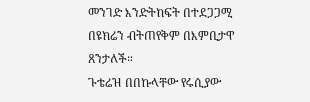መንገድ እንድትከፍት በተደጋጋሚ በዩክሬን ብትጠየቅም በእምቢታዋ ጸንታለች።
ጉቴሬዝ በበኩላቸው የሩሲያው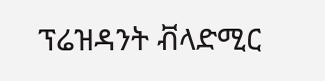ፕሬዝዳንት ቭላድሚር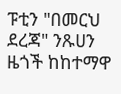ፑቲን "በመርህ ደረጃ" ንጹሀን ዜጎች ከከተማዋ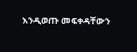እንዲወጡ መፍቀዳቸውን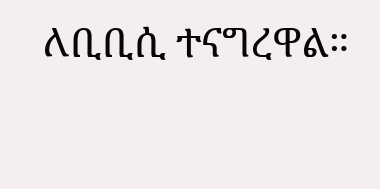ለቢቢሲ ተናግረዋል።